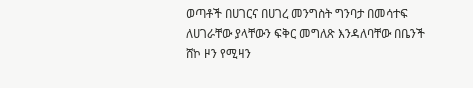ወጣቶች በሀገርና በሀገረ መንግስት ግንባታ በመሳተፍ ለሀገራቸው ያላቸውን ፍቅር መግለጽ እንዳለባቸው በቤንች ሸኮ ዞን የሚዛን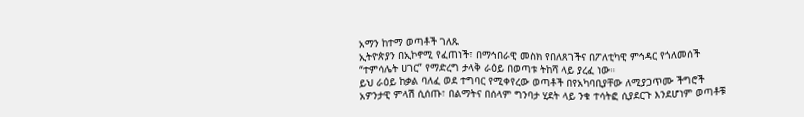አማን ከተማ ወጣቶች ገለጹ
ኢትዮጵያን በኢኮኖሚ የፈጠነች፣ በማኅበራዊ መስክ የበለጸገችና በፖለቲካዊ ምኅዳር የጎለመሰች “ተምሳሌት ሀገር” የማድረግ ታላቅ ራዕይ በወጣቱ ትከሻ ላይ ያረፈ ነው።
ይህ ራዕይ ከቃል ባለፈ ወደ ተግባር የሚቀየረው ወጣቶች በየአካባቢያቸው ለሚያጋጥሙ ችግሮች አዎንታዊ ምላሽ ሲሰጡ፣ በልማትና በሰላም ግንባታ ሂደት ላይ ንቁ ተሳትፎ ሲያደርጉ እንደሆነም ወጣቶቹ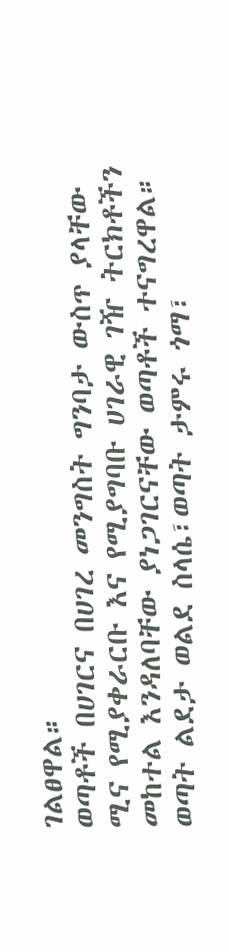ገልፀዋል።
ወጣቶች በሀገርና በሀገረ መንግስት ግንባታ ውስጥ ያላቸው ሚና የሚያቀራርቡ እና የሚያግባቡ ሀገራዊ ገዥ ትርክቶችን መከተል እንዳለባቸው ያነጋገርናቸው ወጣቶች ተናግረዋል።
ወጣት ልደታ ወልደ ስላሴ፣ወጣት ታምሩ ጎማ፣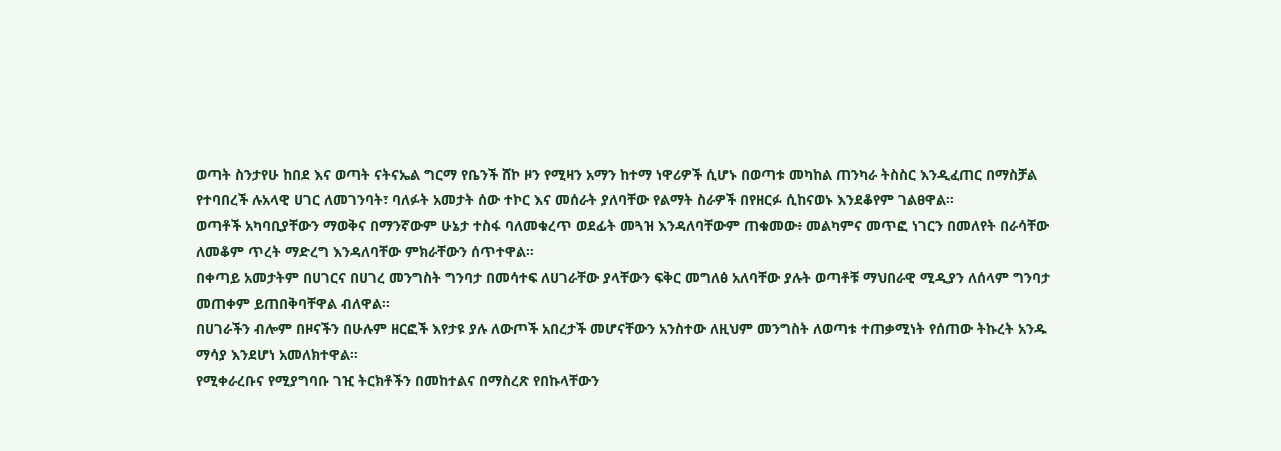ወጣት ስንታየሁ ከበደ እና ወጣት ናትናኤል ግርማ የቤንች ሸኮ ዞን የሚዛን አማን ከተማ ነዋሪዎች ሲሆኑ በወጣቱ መካከል ጠንካራ ትስስር እንዲፈጠር በማስቻል የተባበረች ሉአላዊ ሀገር ለመገንባት፣ ባለፉት አመታት ሰው ተኮር እና መሰራት ያለባቸው የልማት ስራዎች በየዘርፉ ሲከናወኑ እንደቆየም ገልፀዋል።
ወጣቶች አካባቢያቸውን ማወቅና በማንኛውም ሁኔታ ተስፋ ባለመቁረጥ ወደፊት መጓዝ እንዳለባቸውም ጠቁመው፥ መልካምና መጥፎ ነገርን በመለየት በራሳቸው ለመቆም ጥረት ማድረግ እንዳለባቸው ምክራቸውን ሰጥተዋል።
በቀጣይ አመታትም በሀገርና በሀገረ መንግስት ግንባታ በመሳተፍ ለሀገራቸው ያላቸውን ፍቅር መግለፅ አለባቸው ያሉት ወጣቶቹ ማህበራዊ ሚዲያን ለሰላም ግንባታ መጠቀም ይጠበቅባቸዋል ብለዋል።
በሀገራችን ብሎም በዞናችን በሁሉም ዘርፎች እየታዩ ያሉ ለውጦች አበረታች መሆናቸውን አንስተው ለዚህም መንግስት ለወጣቱ ተጠቃሚነት የሰጠው ትኩረት አንዱ ማሳያ እንደሆነ አመለክተዋል።
የሚቀራረቡና የሚያግባቡ ገዢ ትርክቶችን በመከተልና በማስረጽ የበኩላቸውን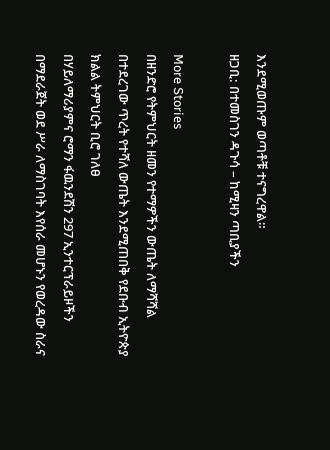እንደሚወጡም ወጣቶቹ ተናግረዋል።
ዘጋቢ: በተመስገን ዳጉሳ – ከሚዛን ጣቢያችን

More Stories
በዘንድሮ የትምህርት ዘመን የተማዎችን ውጤት ለማሻሻል በተደረገው ጥረት የተሻለ ውጤት እንደሚጠበቅ የደቡብ ኢትዮጵያ ክልል ትምህርት ቢሮ ገለፀ
በሃይለማሪያምና ሮማን ፋዉንደሽን 297 ኢንተርፕራይዞችን በማደራጀት ወደ ሥራ ለማስገባት እየሰራ መሆኑን የወረዳው ስራና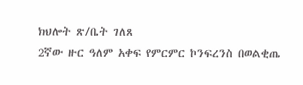ክህሎት ጽ/ቤት ገለጸ
2ኛው ዙር ዓለም አቀፍ የምርምር ኮንፍረንስ በወልቂጤ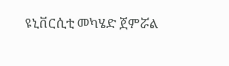ዩኒቨርሲቲ መካሄድ ጀምሯል